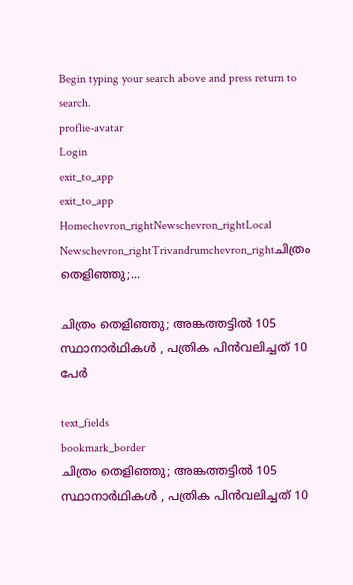Begin typing your search above and press return to search.
proflie-avatar
Login
exit_to_app
exit_to_app
Homechevron_rightNewschevron_rightLocal Newschevron_rightTrivandrumchevron_rightചിത്രം തെളിഞ്ഞു;...

ചിത്രം തെളിഞ്ഞു; അങ്കത്തട്ടിൽ 105 സ്ഥാനാർഥികൾ , പത്രിക പിൻവലിച്ചത് 10 പേർ

text_fields
bookmark_border
ചിത്രം തെളിഞ്ഞു; അങ്കത്തട്ടിൽ 105 സ്ഥാനാർഥികൾ , പത്രിക പിൻവലിച്ചത് 10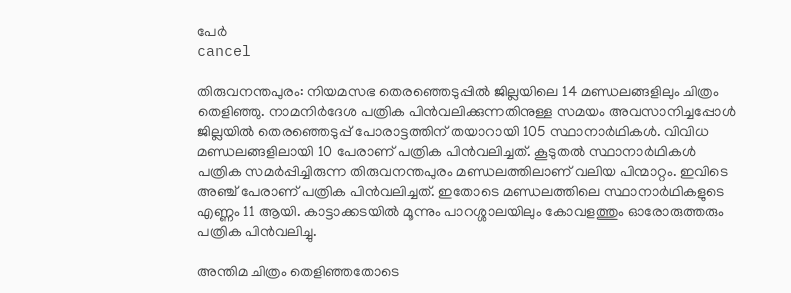പേർ
cancel

തിരുവനന്തപുരം: നിയമസഭ തെരഞ്ഞെടുപ്പിൽ ജില്ലയിലെ 14 മണ്ഡലങ്ങളിലും ചിത്രം തെളിഞ്ഞു. നാമനിർദേശ പത്രിക പിൻവലിക്കുന്നതിനുള്ള സമയം അവസാനിച്ചപ്പോൾ ജില്ലയിൽ തെരഞ്ഞെടുപ്പ് പോരാട്ടത്തിന് തയാറായി 105 സ്ഥാനാർഥികൾ. വിവിധ മണ്ഡലങ്ങളിലായി 10 പേരാണ് പത്രിക പിൻവലിച്ചത്. കൂടുതൽ സ്ഥാനാർഥികൾ പത്രിക സമർപ്പിച്ചിരുന്ന തിരുവനന്തപുരം മണ്ഡലത്തിലാണ് വലിയ പിന്മാറ്റം. ഇവിടെ അഞ്ച് പേരാണ് പത്രിക പിൻവലിച്ചത്. ഇതോടെ മണ്ഡലത്തിലെ സ്ഥാനാർഥികളുടെ എണ്ണം 11 ആയി. കാട്ടാക്കടയിൽ മൂന്നും പാറശ്ശാലയിലും കോവളത്തും ഓരോരുത്തരും പത്രിക പിൻവലിച്ചു.

അന്തിമ ചിത്രം തെളിഞ്ഞതോടെ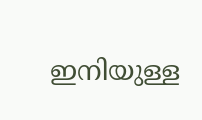ഇനിയുള്ള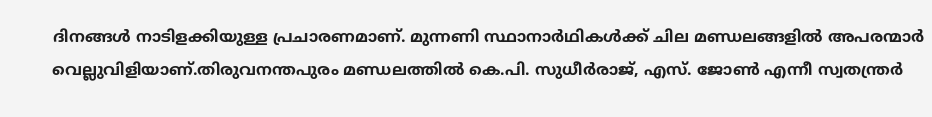ദിനങ്ങൾ നാടിളക്കിയുള്ള പ്രചാരണമാണ്. മുന്നണി സ്ഥാനാർഥികൾക്ക് ചില മണ്ഡലങ്ങളിൽ അപരന്മാർ വെല്ലുവിളിയാണ്.തിരുവനന്തപുരം മണ്ഡലത്തിൽ കെ.പി. സുധീർരാജ്, എസ്. ജോൺ എന്നീ സ്വതന്ത്രർ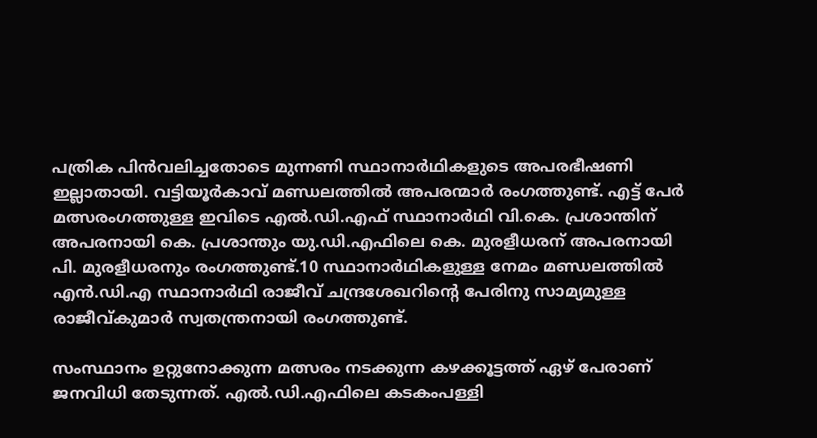പത്രിക പിൻവലിച്ചതോടെ മുന്നണി സ്ഥാനാർഥികളുടെ അപരഭീഷണി ഇല്ലാതായി. വട്ടിയൂർകാവ് മണ്ഡലത്തിൽ അപരന്മാർ രംഗത്തുണ്ട്. എട്ട് പേർ മത്സരംഗത്തുള്ള ഇവിടെ എൽ.ഡി.എഫ് സ്ഥാനാർഥി വി.കെ. പ്രശാന്തിന് അപരനായി കെ. പ്രശാന്തും യു.ഡി.എഫിലെ കെ. മുരളീധരന് അപരനായി പി. മുരളീധരനും രംഗത്തുണ്ട്.10 സ്ഥാനാർഥികളുള്ള നേമം മണ്ഡലത്തിൽ എൻ.ഡി.എ സ്ഥാനാർഥി രാജീവ് ചന്ദ്രശേഖറിന്‍റെ പേരിനു സാമ്യമുള്ള രാജീവ്കുമാർ സ്വതന്ത്രനായി രംഗത്തുണ്ട്.

സംസ്ഥാനം ഉറ്റുനോക്കുന്ന മത്സരം നടക്കുന്ന കഴക്കൂട്ടത്ത് ഏഴ് പേരാണ് ജനവിധി തേടുന്നത്. എൽ.ഡി.എഫിലെ കടകംപള്ളി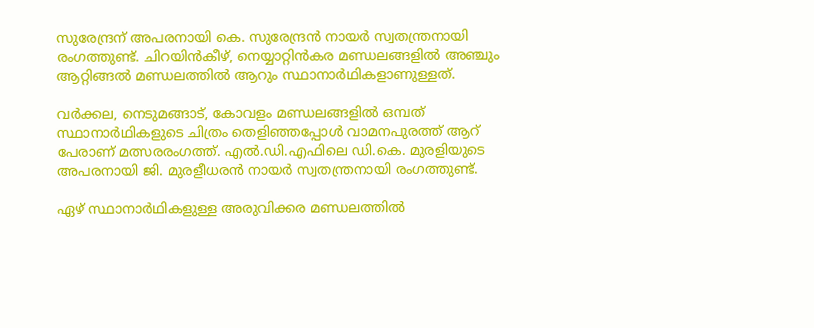സുരേന്ദ്രന് അപരനായി കെ. സുരേന്ദ്രൻ നായർ സ്വതന്ത്രനായി രംഗത്തുണ്ട്. ചിറയിൻകീഴ്, നെയ്യാറ്റിൻകര മണ്ഡലങ്ങളിൽ അഞ്ചും ആറ്റിങ്ങൽ മണ്ഡലത്തിൽ ആറും സ്ഥാനാർഥികളാണുള്ളത്.

വർക്കല, നെടുമങ്ങാട്, കോവളം മണ്ഡലങ്ങളിൽ ഒമ്പത് സ്ഥാനാർഥികളുടെ ചിത്രം തെളിഞ്ഞപ്പോൾ വാമനപുരത്ത് ആറ് പേരാണ് മത്സരരംഗത്ത്. എൽ.ഡി.എഫിലെ ഡി.കെ. മുരളിയുടെ അപരനായി ജി. മുരളീധരൻ നായർ സ്വതന്ത്രനായി രംഗത്തുണ്ട്.

ഏഴ് സ്ഥാനാർഥികളുള്ള അരുവിക്കര മണ്ഡലത്തിൽ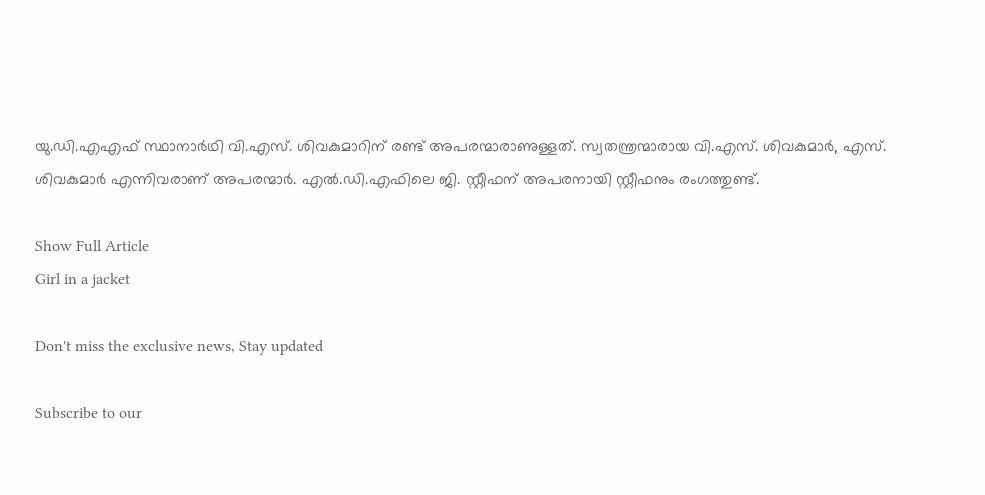യു.ഡി.എഎഫ് സ്ഥാനാർഥി വി.എസ്. ശിവകുമാറിന് രണ്ട് അപരന്മാരാണുള്ളത്. സ്വതന്ത്രന്മാരായ വി.എസ്. ശിവകുമാർ, എസ്. ശിവകുമാർ എന്നിവരാണ് അപരന്മാർ. എൽ.ഡി.എഫിലെ ജി. സ്റ്റീഫന് അപരനായി സ്റ്റീഫനും രംഗത്തുണ്ട്.

Show Full Article
Girl in a jacket

Don't miss the exclusive news, Stay updated

Subscribe to our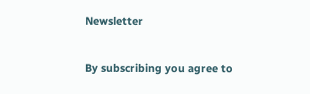Newsletter

By subscribing you agree to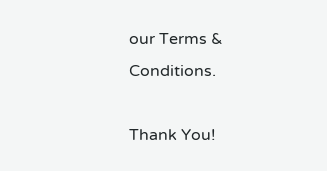our Terms & Conditions.

Thank You!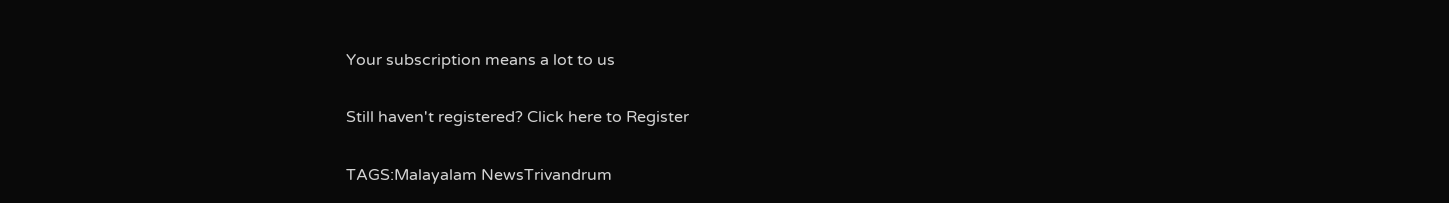Your subscription means a lot to us

Still haven't registered? Click here to Register

TAGS:Malayalam NewsTrivandrum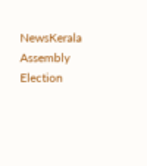NewsKerala Assembly Election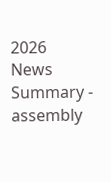2026
News Summary - assembly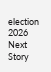election 2026
Next Story